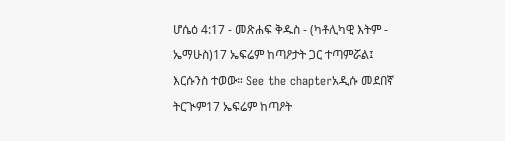ሆሴዕ 4:17 - መጽሐፍ ቅዱስ - (ካቶሊካዊ እትም - ኤማሁስ)17 ኤፍሬም ከጣዖታት ጋር ተጣምሯል፤ እርሱንስ ተወው። See the chapterአዲሱ መደበኛ ትርጒም17 ኤፍሬም ከጣዖት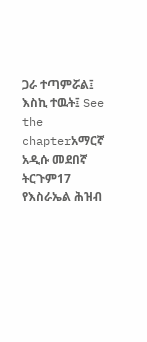ጋራ ተጣምሯል፤ እስኪ ተዉት፤ See the chapterአማርኛ አዲሱ መደበኛ ትርጉም17 የእስራኤል ሕዝብ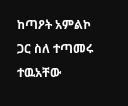ከጣዖት አምልኮ ጋር ስለ ተጣመሩ ተዉአቸው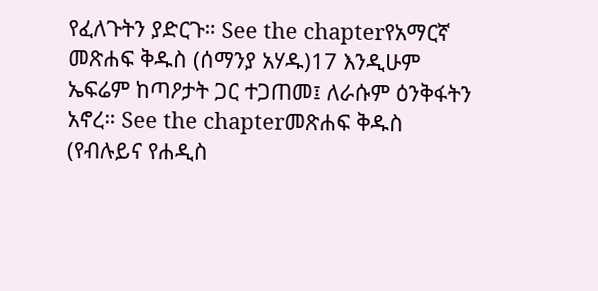የፈለጉትን ያድርጉ። See the chapterየአማርኛ መጽሐፍ ቅዱስ (ሰማንያ አሃዱ)17 እንዲሁም ኤፍሬም ከጣዖታት ጋር ተጋጠመ፤ ለራሱም ዕንቅፋትን አኖረ። See the chapterመጽሐፍ ቅዱስ (የብሉይና የሐዲስ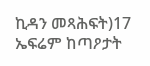ኪዳን መጻሕፍት)17 ኤፍሬም ከጣዖታት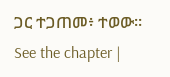ጋር ተጋጠመ፥ ተወው። See the chapter |